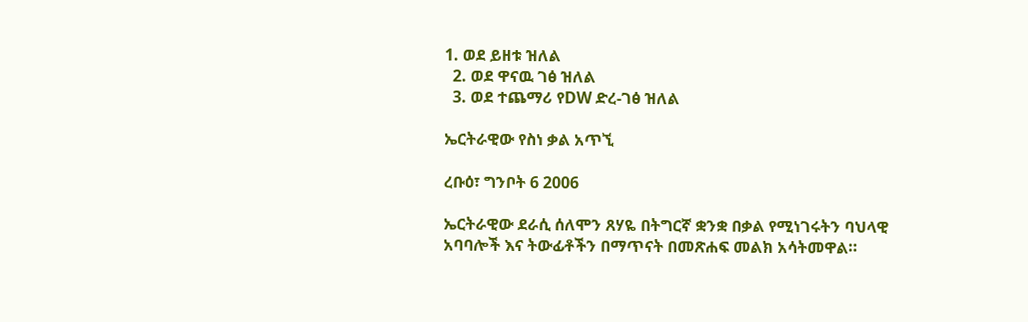1. ወደ ይዘቱ ዝለል
  2. ወደ ዋናዉ ገፅ ዝለል
  3. ወደ ተጨማሪ የDW ድረ-ገፅ ዝለል

ኤርትራዊው የስነ ቃል አጥኚ

ረቡዕ፣ ግንቦት 6 2006

ኤርትራዊው ደራሲ ሰለሞን ጸሃዬ በትግርኛ ቋንቋ በቃል የሚነገሩትን ባህላዊ አባባሎች እና ትውፊቶችን በማጥናት በመጽሐፍ መልክ አሳትመዋል።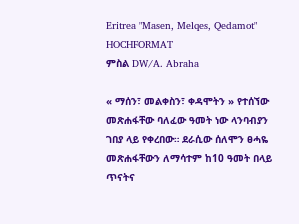Eritrea "Masen, Melqes, Qedamot" HOCHFORMAT
ምስል DW/A. Abraha

« ማሰን፣ መልቀስን፣ ቀዳሞትን » የተሰኘው መጽሐፋቸው ባለፈው ዓመት ነው ላንባብያን ገበያ ላይ የቀረበው። ደራሲው ሰለሞን ፀሓዬ መጽሐፋቸውን ለማሳተም ከ10 ዓመት በላይ ጥናትና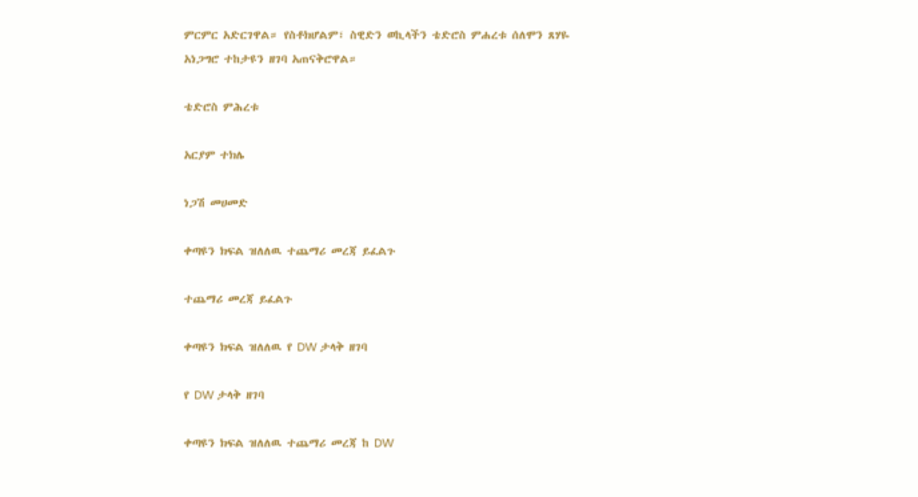ምርምር አድርገዋል። የስቶክሆልም፣ ስዊድን ወኪላችን ቴድሮስ ምሐረቱ ሰለሞን ጸሃዬ አነጋግሮ ተከታዩን ዘገባ አጠናቅሮዋል።

ቴድሮስ ምሕረቱ

አርያም ተክሌ

ነጋሽ መሀመድ

ቀጣዩን ክፍል ዝለለዉ ተጨማሪ መረጃ ይፈልጉ

ተጨማሪ መረጃ ይፈልጉ

ቀጣዩን ክፍል ዝለለዉ የ DW ታላቅ ዘገባ

የ DW ታላቅ ዘገባ

ቀጣዩን ክፍል ዝለለዉ ተጨማሪ መረጃ ከ DW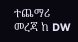ተጨማሪ መረጃ ከ DW